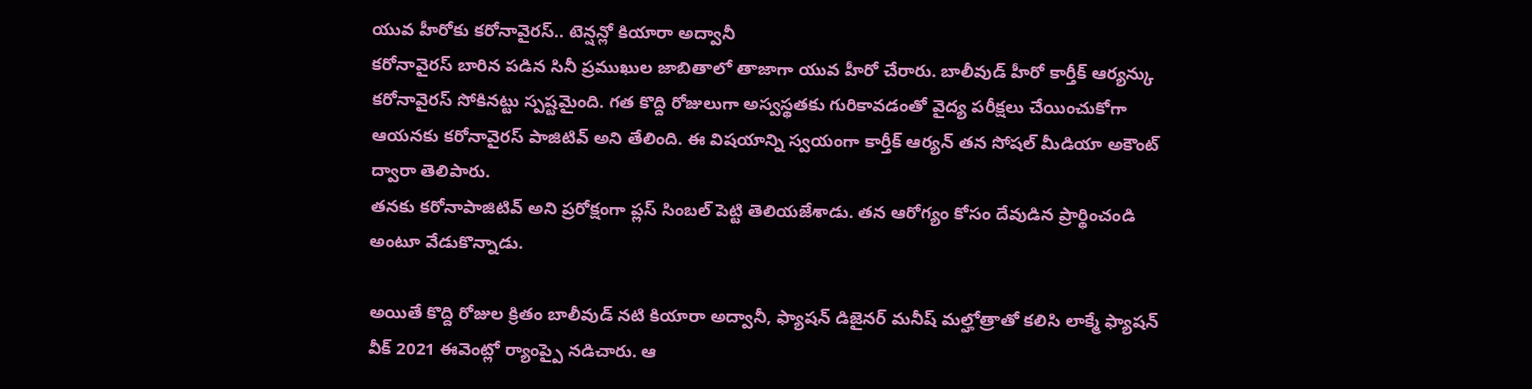యువ హీరోకు కరోనావైరస్.. టెన్షన్లో కియారా అద్వానీ
కరోనావైరస్ బారిన పడిన సినీ ప్రముఖుల జాబితాలో తాజాగా యువ హీరో చేరారు. బాలీవుడ్ హీరో కార్తీక్ ఆర్యన్కు కరోనావైరస్ సోకినట్టు స్పష్టమైంది. గత కొద్ది రోజులుగా అస్వస్థతకు గురికావడంతో వైద్య పరీక్షలు చేయించుకోగా ఆయనకు కరోనావైరస్ పాజిటివ్ అని తేలింది. ఈ విషయాన్ని స్వయంగా కార్తీక్ ఆర్యన్ తన సోషల్ మీడియా అకౌంట్ ద్వారా తెలిపారు.
తనకు కరోనాపాజిటివ్ అని ప్రరోక్షంగా ప్లస్ సింబల్ పెట్టి తెలియజేశాడు. తన ఆరోగ్యం కోసం దేవుడిన ప్రార్థించండి అంటూ వేడుకొన్నాడు.

అయితే కొద్ది రోజుల క్రితం బాలీవుడ్ నటి కియారా అద్వానీ, ఫ్యాషన్ డిజైనర్ మనీష్ మల్హోత్రాతో కలిసి లాక్మే ఫ్యాషన్ వీక్ 2021 ఈవెంట్లో ర్యాంప్పై నడిచారు. ఆ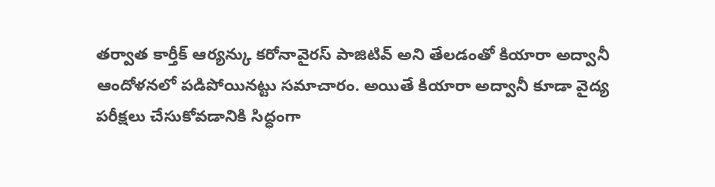తర్వాత కార్తీక్ ఆర్యన్కు కరోనావైరస్ పాజిటివ్ అని తేలడంతో కియారా అద్వానీ ఆందోళనలో పడిపోయినట్టు సమాచారం. అయితే కియారా అద్వానీ కూడా వైద్య పరీక్షలు చేసుకోవడానికి సిద్ధంగా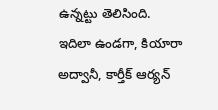ఉన్నట్టు తెలిసింది.
ఇదిలా ఉండగా, కియారా అద్వానీ, కార్తీక్ ఆర్యన్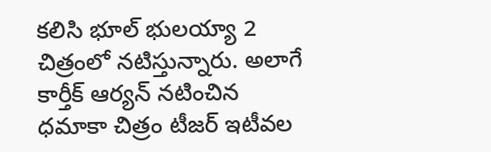కలిసి భూల్ భులయ్యా 2 చిత్రంలో నటిస్తున్నారు. అలాగే కార్తీక్ ఆర్యన్ నటించిన ధమాకా చిత్రం టీజర్ ఇటీవల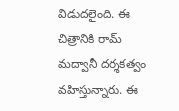విడుదలైంది. ఈ చిత్రానికి రామ్ మద్వానీ దర్శకత్వం వహిస్తున్నారు. ఈ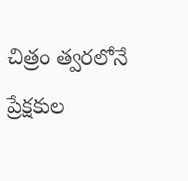చిత్రం త్వరలోనే ప్రేక్షకుల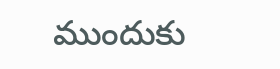ముందుకు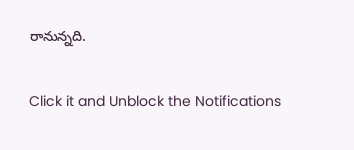రానున్నది.


Click it and Unblock the Notifications